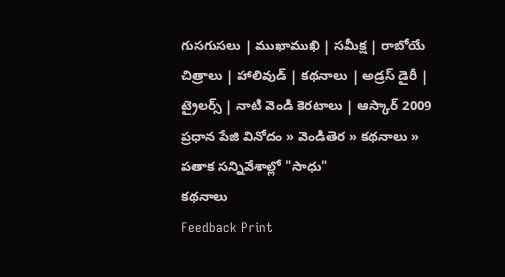గుసగుసలు | ముఖాముఖి | సమీక్ష | రాబోయే చిత్రాలు | హాలివుడ్ | కథనాలు | అడ్రస్ డైరీ | ట్రైలర్స్ | నాటి వెండి కెరటాలు | ఆస్కార్ 2009
ప్రధాన పేజి వినోదం » వెండితెర » కథనాలు » పతాక సన్నివేశాల్లో "సాధు"
కథనాలు
Feedback Print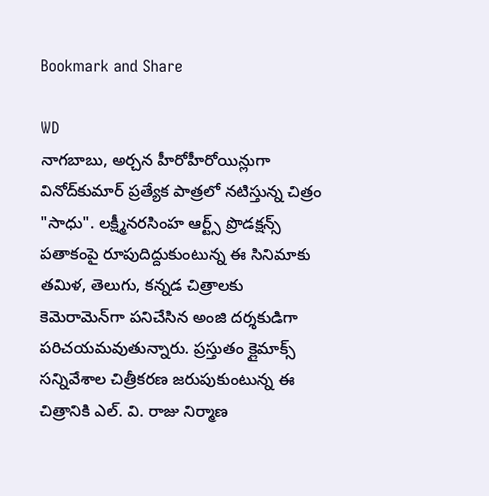Bookmark and Share

WD
నాగబాబు, అర్చన హీరోహీరోయిన్లుగా వినోద్‌కుమార్ ప్రత్యేక పాత్రలో నటిస్తున్న చిత్రం "సాధు". లక్ష్మీనరసింహ ఆర్ట్స్ ప్రొడక్షన్స్ పతాకంపై రూపుదిద్దుకుంటున్న ఈ సినిమాకు తమిళ, తెలుగు, కన్నడ చిత్రాలకు కెమెరామెన్‌గా పనిచేసిన అంజి దర్శకుడిగా పరిచయమవుతున్నారు. ప్రస్తుతం క్లైమాక్స్ సన్నివేశాల చిత్రీకరణ జరుపుకుంటున్న ఈ చిత్రానికి ఎల్. వి. రాజు నిర్మాణ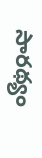సారథ్యం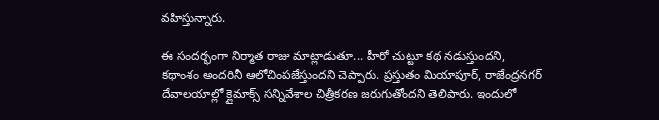వహిస్తున్నారు.

ఈ సందర్భంగా నిర్మాత రాజు మాట్లాడుతూ... హీరో చుట్టూ కథ నడుస్తుందని, కథాంశం అందరినీ ఆలోచింపజేస్తుందని చెప్పారు. ప్రస్తుతం మియాపూర్, రాజేంద్రనగర్ దేవాలయాల్లో క్లైమాక్స్ సన్నివేశాల చిత్రీకరణ జరుగుతోందని తెలిపారు. ఇందులో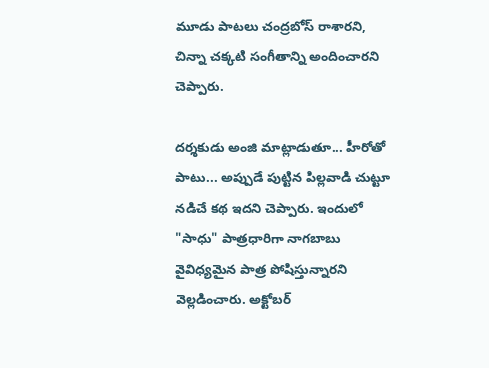మూడు పాటలు చంద్రబోస్ రాశారని, చిన్నా చక్కటి సంగీతాన్ని అందించారని చెప్పారు.

దర్శకుడు అంజి మాట్లాడుతూ... హీరోతో పాటు... అప్పుడే పుట్టిన పిల్లవాడి చుట్టూ నడిచే కథ ఇదని చెప్పారు. ఇందులో "సాధు" పాత్రధారిగా నాగబాబు వైవిధ్యమైన పాత్ర పోషిస్తున్నారని వెల్లడించారు. అక్టోబర్‌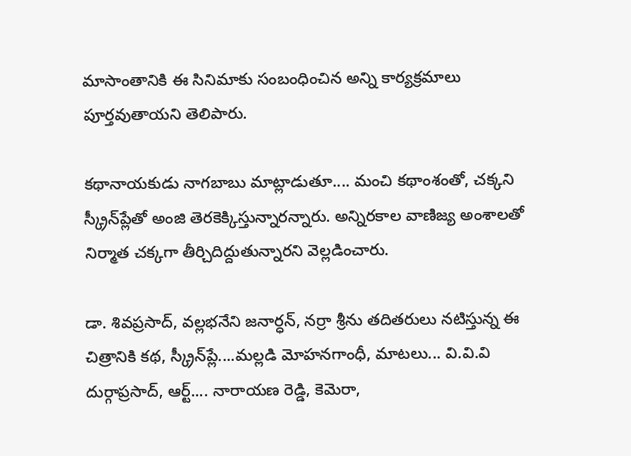మాసాంతానికి ఈ సినిమాకు సంబంధించిన అన్ని కార్యక్రమాలు పూర్తవుతాయని తెలిపారు.

కథానాయకుడు నాగబాబు మాట్లాడుతూ.... మంచి కథాంశంతో, చక్కని స్క్రీన్‌ప్లేతో అంజి తెరకెక్కిస్తున్నారన్నారు. అన్నిరకాల వాణిజ్య అంశాలతో నిర్మాత చక్కగా తీర్చిదిద్దుతున్నారని వెల్లడించారు.

డా. శివప్రసాద్, వల్లభనేని జనార్ధన్, నర్రా శ్రీను తదితరులు నటిస్తున్న ఈ చిత్రానికి కథ, స్క్రీన్‌ప్లే....మల్లడి మోహనగాంధీ, మాటలు... వి.వి.వి దుర్గాప్రసాద్, ఆర్ట్.... నారాయణ రెడ్డి, కెమెరా,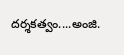దర్శకత్వం....అంజి.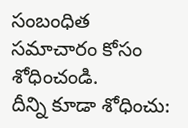సంబంధిత సమాచారం కోసం శోధించండి.
దీన్ని కూడా శోధించు: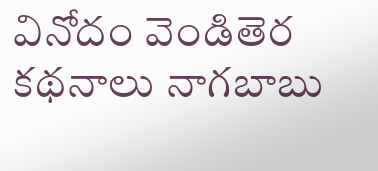వినోదం వెండితెర కథనాలు నాగబాబు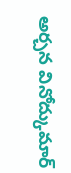అర్చన వినోద్కుమార్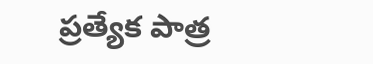ప్రత్యేక పాత్ర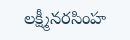లక్ష్మీనరసింహ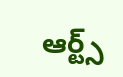ఆర్ట్స్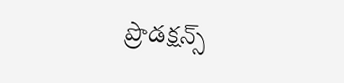ప్రొడక్షన్స్